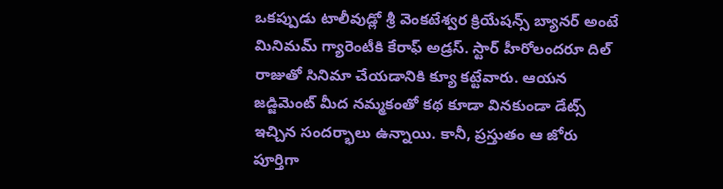ఒకప్పుడు టాలీవుడ్లో శ్రీ వెంకటేశ్వర క్రియేషన్స్ బ్యానర్ అంటే మినిమమ్ గ్యారెంటీకి కేరాఫ్ అడ్రస్. స్టార్ హీరోలందరూ దిల్ రాజుతో సినిమా చేయడానికి క్యూ కట్టేవారు. ఆయన జడ్జిమెంట్ మీద నమ్మకంతో కథ కూడా వినకుండా డేట్స్ ఇచ్చిన సందర్భాలు ఉన్నాయి. కానీ, ప్రస్తుతం ఆ జోరు పూర్తిగా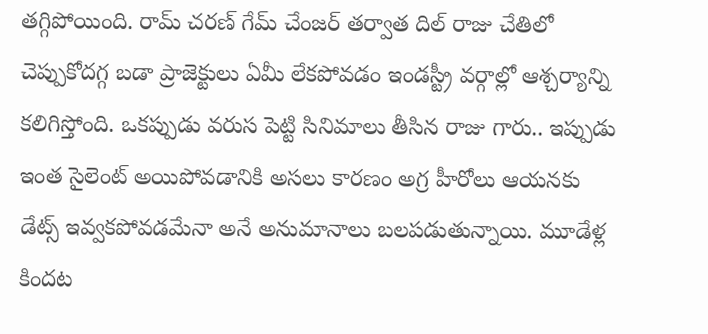తగ్గిపోయింది. రామ్ చరణ్ గేమ్ చేంజర్ తర్వాత దిల్ రాజు చేతిలో చెప్పుకోదగ్గ బడా ప్రాజెక్టులు ఏమీ లేకపోవడం ఇండస్ట్రీ వర్గాల్లో ఆశ్చర్యాన్ని కలిగిస్తోంది. ఒకప్పుడు వరుస పెట్టి సినిమాలు తీసిన రాజు గారు.. ఇప్పుడు ఇంత సైలెంట్ అయిపోవడానికి అసలు కారణం అగ్ర హీరోలు ఆయనకు డేట్స్ ఇవ్వకపోవడమేనా అనే అనుమానాలు బలపడుతున్నాయి. మూడేళ్ల కిందట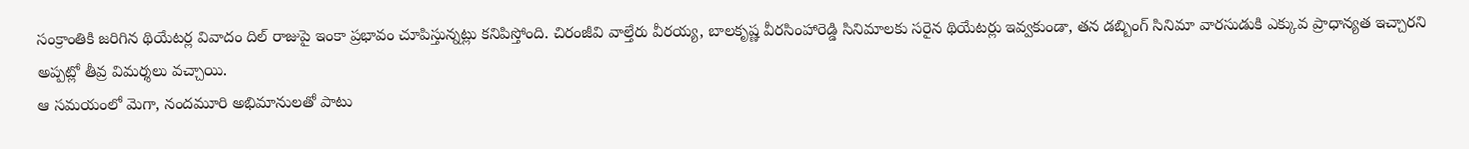సంక్రాంతికి జరిగిన థియేటర్ల వివాదం దిల్ రాజుపై ఇంకా ప్రభావం చూపిస్తున్నట్లు కనిపిస్తోంది. చిరంజీవి వాల్తేరు వీరయ్య, బాలకృష్ణ వీరసింహారెడ్డి సినిమాలకు సరైన థియేటర్లు ఇవ్వకుండా, తన డబ్బింగ్ సినిమా వారసుడుకి ఎక్కువ ప్రాధాన్యత ఇచ్చారని అప్పట్లో తీవ్ర విమర్శలు వచ్చాయి.
ఆ సమయంలో మెగా, నందమూరి అభిమానులతో పాటు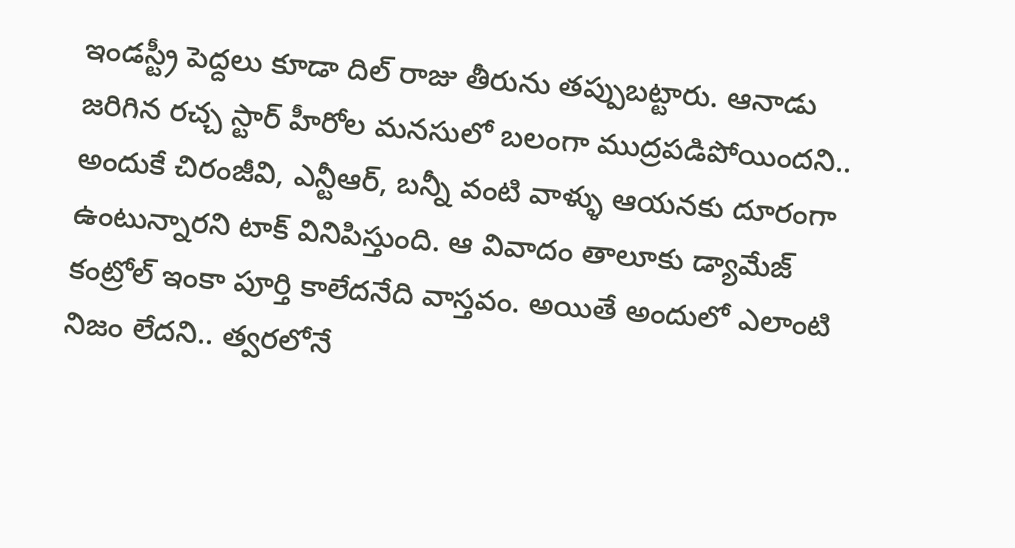ఇండస్ట్రీ పెద్దలు కూడా దిల్ రాజు తీరును తప్పుబట్టారు. ఆనాడు జరిగిన రచ్చ స్టార్ హీరోల మనసులో బలంగా ముద్రపడిపోయిందని.. అందుకే చిరంజీవి, ఎన్టీఆర్, బన్నీ వంటి వాళ్ళు ఆయనకు దూరంగా ఉంటున్నారని టాక్ వినిపిస్తుంది. ఆ వివాదం తాలూకు డ్యామేజ్ కంట్రోల్ ఇంకా పూర్తి కాలేదనేది వాస్తవం. అయితే అందులో ఎలాంటి నిజం లేదని.. త్వరలోనే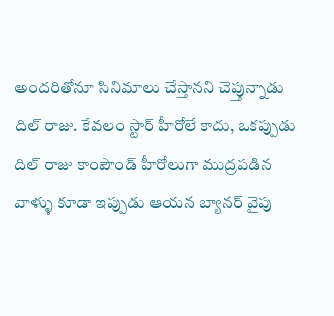అందరితోనూ సినిమాలు చేస్తానని చెప్తున్నాడు దిల్ రాజు. కేవలం స్టార్ హీరోలే కాదు, ఒకప్పుడు దిల్ రాజు కాంపౌండ్ హీరోలుగా ముద్రపడిన వాళ్ళు కూడా ఇప్పుడు ఆయన బ్యానర్ వైపు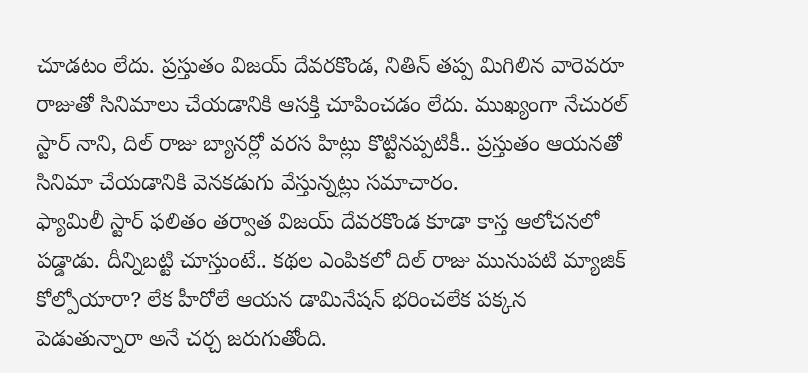చూడటం లేదు. ప్రస్తుతం విజయ్ దేవరకొండ, నితిన్ తప్ప మిగిలిన వారెవరూ రాజుతో సినిమాలు చేయడానికి ఆసక్తి చూపించడం లేదు. ముఖ్యంగా నేచురల్ స్టార్ నాని, దిల్ రాజు బ్యానర్లో వరస హిట్లు కొట్టినప్పటికీ.. ప్రస్తుతం ఆయనతో సినిమా చేయడానికి వెనకడుగు వేస్తున్నట్లు సమాచారం.
ఫ్యామిలీ స్టార్ ఫలితం తర్వాత విజయ్ దేవరకొండ కూడా కాస్త ఆలోచనలో పడ్డాడు. దీన్నిబట్టి చూస్తుంటే.. కథల ఎంపికలో దిల్ రాజు మునుపటి మ్యాజిక్ కోల్పోయారా? లేక హీరోలే ఆయన డామినేషన్ భరించలేక పక్కన పెడుతున్నారా అనే చర్చ జరుగుతోంది.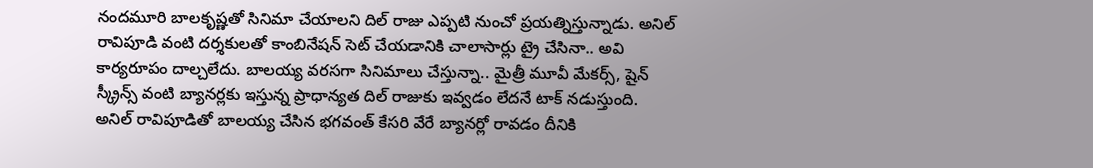నందమూరి బాలకృష్ణతో సినిమా చేయాలని దిల్ రాజు ఎప్పటి నుంచో ప్రయత్నిస్తున్నాడు. అనిల్ రావిపూడి వంటి దర్శకులతో కాంబినేషన్ సెట్ చేయడానికి చాలాసార్లు ట్రై చేసినా.. అవి కార్యరూపం దాల్చలేదు. బాలయ్య వరసగా సినిమాలు చేస్తున్నా.. మైత్రీ మూవీ మేకర్స్, షైన్ స్క్రీన్స్ వంటి బ్యానర్లకు ఇస్తున్న ప్రాధాన్యత దిల్ రాజుకు ఇవ్వడం లేదనే టాక్ నడుస్తుంది. అనిల్ రావిపూడితో బాలయ్య చేసిన భగవంత్ కేసరి వేరే బ్యానర్లో రావడం దీనికి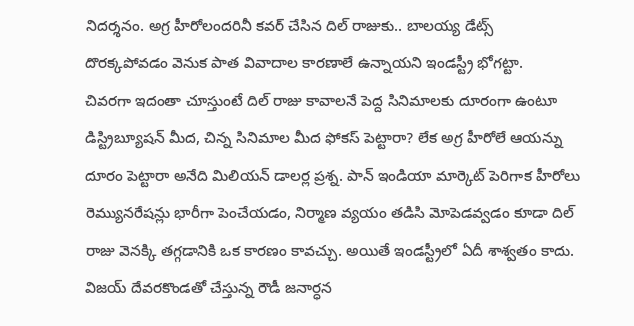నిదర్శనం. అగ్ర హీరోలందరినీ కవర్ చేసిన దిల్ రాజుకు.. బాలయ్య డేట్స్ దొరక్కపోవడం వెనుక పాత వివాదాల కారణాలే ఉన్నాయని ఇండస్ట్రీ భోగట్టా.
చివరగా ఇదంతా చూస్తుంటే దిల్ రాజు కావాలనే పెద్ద సినిమాలకు దూరంగా ఉంటూ డిస్ట్రిబ్యూషన్ మీద, చిన్న సినిమాల మీద ఫోకస్ పెట్టారా? లేక అగ్ర హీరోలే ఆయన్ను దూరం పెట్టారా అనేది మిలియన్ డాలర్ల ప్రశ్న. పాన్ ఇండియా మార్కెట్ పెరిగాక హీరోలు రెమ్యునరేషన్లు భారీగా పెంచేయడం, నిర్మాణ వ్యయం తడిసి మోపెడవ్వడం కూడా దిల్ రాజు వెనక్కి తగ్గడానికి ఒక కారణం కావచ్చు. అయితే ఇండస్ట్రీలో ఏదీ శాశ్వతం కాదు. విజయ్ దేవరకొండతో చేస్తున్న రౌడీ జనార్ధన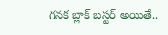గనక బ్లాక్ బస్టర్ అయితే..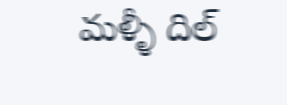మళ్ళీ దిల్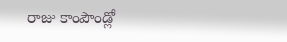రాజు కాంపౌండ్లో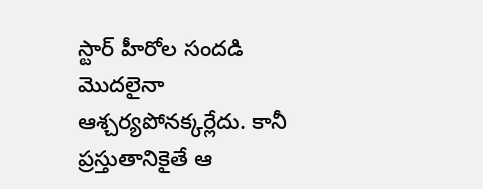స్టార్ హీరోల సందడి మొదలైనా ఆశ్చర్యపోనక్కర్లేదు. కానీ ప్రస్తుతానికైతే ఆ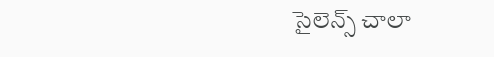సైలెన్స్ చాలా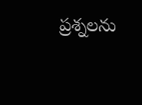ప్రశ్నలను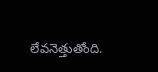లేవనెత్తుతోంది.